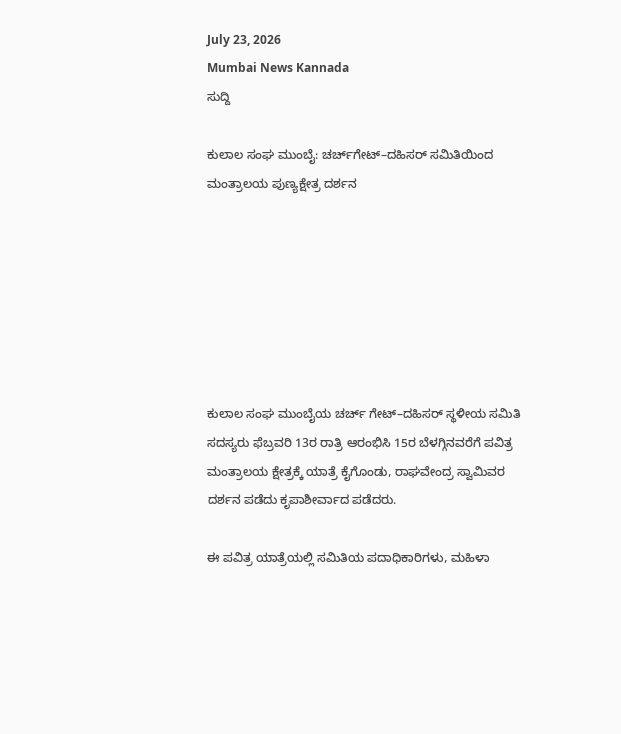July 23, 2026
Mumbai News Kannada
ಸುದ್ದಿ

ಕುಲಾಲ ಸಂಘ ಮುಂಬೈ: ಚರ್ಚ್‌ಗೇಟ್–ದಹಿಸರ್ ಸಮಿತಿಯಿಂದ ಮಂತ್ರಾಲಯ ಪುಣ್ಯಕ್ಷೇತ್ರ ದರ್ಶನ







ಕುಲಾಲ ಸಂಘ ಮುಂಬೈಯ ಚರ್ಚ್ ಗೇಟ್–ದಹಿಸರ್ ಸ್ಥಳೀಯ ಸಮಿತಿ ಸದಸ್ಯರು ಫೆಬ್ರವರಿ 13ರ ರಾತ್ರಿ ಆರಂಭಿಸಿ 15ರ ಬೆಳಗ್ಗಿನವರೆಗೆ ಪವಿತ್ರ ಮಂತ್ರಾಲಯ ಕ್ಷೇತ್ರಕ್ಕೆ ಯಾತ್ರೆ ಕೈಗೊಂಡು, ರಾಘವೇಂದ್ರ ಸ್ವಾಮಿವರ ದರ್ಶನ ಪಡೆದು ಕೃಪಾಶೀರ್ವಾದ ಪಡೆದರು.

ಈ ಪವಿತ್ರ ಯಾತ್ರೆಯಲ್ಲಿ ಸಮಿತಿಯ ಪದಾಧಿಕಾರಿಗಳು, ಮಹಿಳಾ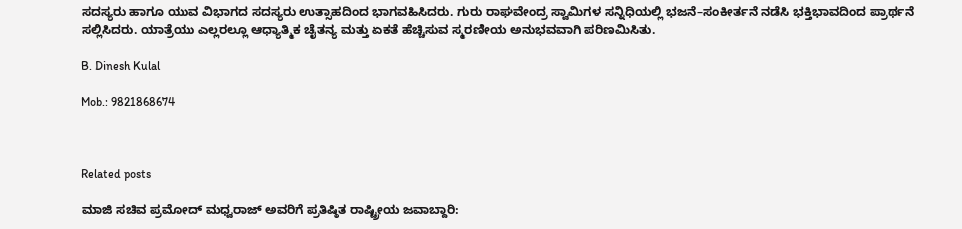ಸದಸ್ಯರು ಹಾಗೂ ಯುವ ವಿಭಾಗದ ಸದಸ್ಯರು ಉತ್ಸಾಹದಿಂದ ಭಾಗವಹಿಸಿದರು. ಗುರು ರಾಘವೇಂದ್ರ ಸ್ವಾಮಿಗಳ ಸನ್ನಿಧಿಯಲ್ಲಿ ಭಜನೆ–ಸಂಕೀರ್ತನೆ ನಡೆಸಿ ಭಕ್ತಿಭಾವದಿಂದ ಪ್ರಾರ್ಥನೆ ಸಲ್ಲಿಸಿದರು. ಯಾತ್ರೆಯು ಎಲ್ಲರಲ್ಲೂ ಆಧ್ಯಾತ್ಮಿಕ ಚೈತನ್ಯ ಮತ್ತು ಏಕತೆ ಹೆಚ್ಚಿಸುವ ಸ್ಮರಣೀಯ ಅನುಭವವಾಗಿ ಪರಿಣಮಿಸಿತು.

B. Dinesh Kulal

Mob.: 9821868674



Related posts

ಮಾಜಿ ಸಚಿವ ಪ್ರಮೋದ್ ಮಧ್ವರಾಜ್ ಅವರಿಗೆ ಪ್ರತಿಷ್ಠಿತ ರಾಷ್ಟ್ರೀಯ ಜವಾಬ್ದಾರಿ: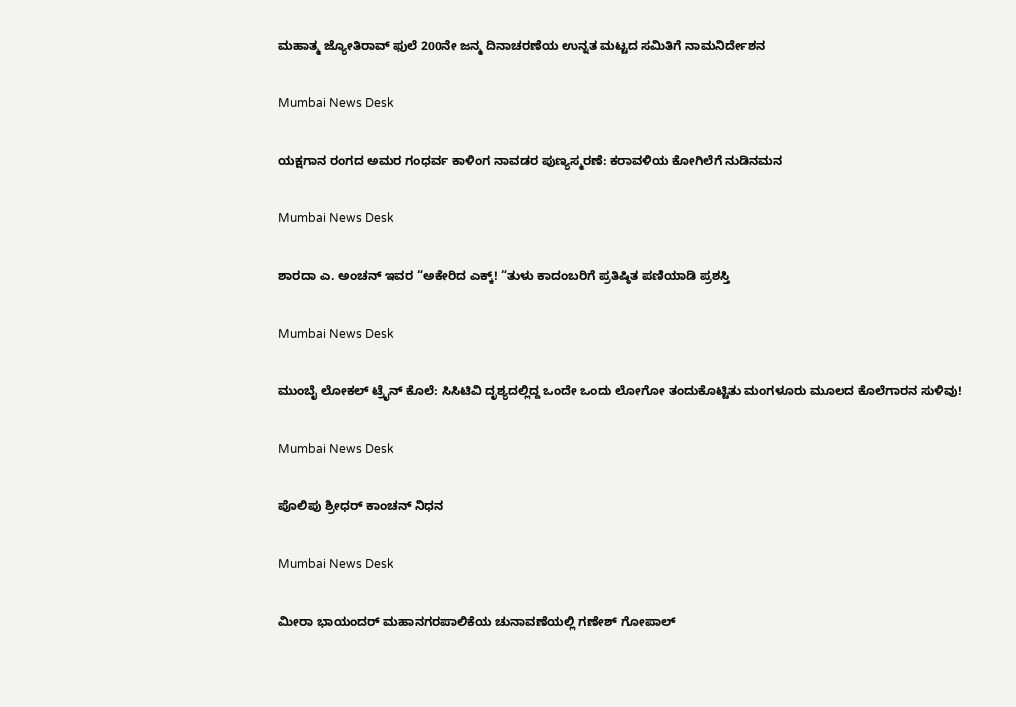ಮಹಾತ್ಮ ಜ್ಯೋತಿರಾವ್ ಫುಲೆ 200ನೇ ಜನ್ಮ ದಿನಾಚರಣೆಯ ಉನ್ನತ ಮಟ್ಟದ ಸಮಿತಿಗೆ ನಾಮನಿರ್ದೇಶನ

Mumbai News Desk

ಯಕ್ಷಗಾನ ರಂಗದ ಅಮರ ಗಂಧರ್ವ ಕಾಳಿಂಗ ನಾವಡರ ಪುಣ್ಯಸ್ಮರಣೆ: ಕರಾವಳಿಯ ಕೋಗಿಲೆಗೆ ನುಡಿನಮನ

Mumbai News Desk

ಶಾರದಾ ಎ. ಅಂಚನ್ ಇವರ “ಅಕೇರಿದ ಎಕ್ಕ್! “ತುಳು ಕಾದಂಬರಿಗೆ ಪ್ರತಿಷ್ಠಿತ ಪಣಿಯಾಡಿ ಪ್ರಶಸ್ತಿ

Mumbai News Desk

ಮುಂಬೈ ಲೋಕಲ್ ಟ್ರೈನ್ ಕೊಲೆ: ಸಿಸಿಟಿವಿ ದೃಶ್ಯದಲ್ಲಿದ್ದ ಒಂದೇ ಒಂದು ಲೋಗೋ ತಂದುಕೊಟ್ಟಿತು ಮಂಗಳೂರು ಮೂಲದ ಕೊಲೆಗಾರನ ಸುಳಿವು!

Mumbai News Desk

ಪೊಲಿಪು ಶ್ರೀಧರ್ ಕಾಂಚನ್ ನಿಧನ

Mumbai News Desk

ಮೀರಾ ಭಾಯಂದರ್ ಮಹಾನಗರಪಾಲಿಕೆಯ ಚುನಾವಣೆಯಲ್ಲಿ ಗಣೇಶ್ ಗೋಪಾಲ್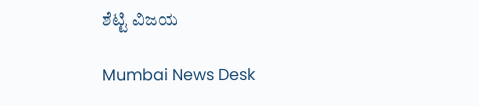ಶೆಟ್ಟಿ ವಿಜಯ

Mumbai News Desk